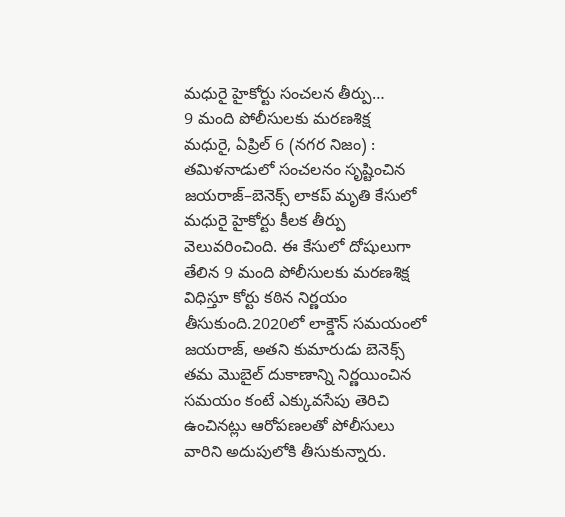మధురై హైకోర్టు సంచలన తీర్పు…
9 మంది పోలీసులకు మరణశిక్ష
మధురై, ఏప్రిల్ 6 (నగర నిజం) : తమిళనాడులో సంచలనం సృష్టించిన జయరాజ్–బెనెక్స్ లాకప్ మృతి కేసులో మధురై హైకోర్టు కీలక తీర్పు వెలువరించింది. ఈ కేసులో దోషులుగా తేలిన 9 మంది పోలీసులకు మరణశిక్ష విధిస్తూ కోర్టు కఠిన నిర్ణయం తీసుకుంది.2020లో లాక్డౌన్ సమయంలో జయరాజ్, అతని కుమారుడు బెనెక్స్ తమ మొబైల్ దుకాణాన్ని నిర్ణయించిన సమయం కంటే ఎక్కువసేపు తెరిచి ఉంచినట్లు ఆరోపణలతో పోలీసులు వారిని అదుపులోకి తీసుకున్నారు.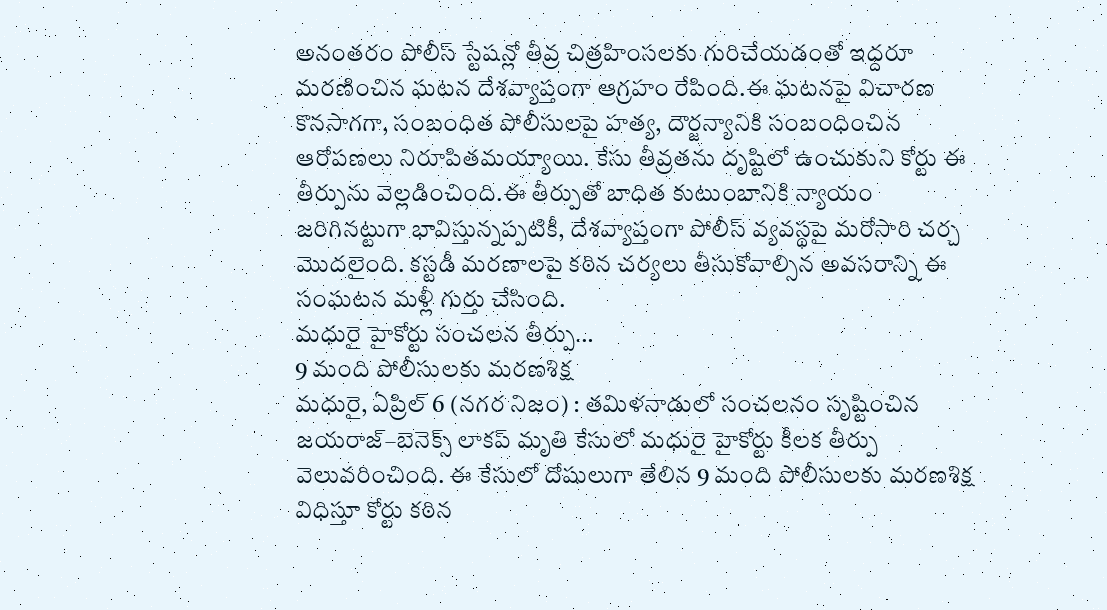అనంతరం పోలీస్ స్టేషన్లో తీవ్ర చిత్రహింసలకు గురిచేయడంతో ఇద్దరూ మరణించిన ఘటన దేశవ్యాప్తంగా ఆగ్రహం రేపింది.ఈ ఘటనపై విచారణ కొనసాగగా, సంబంధిత పోలీసులపై హత్య, దౌర్జన్యానికి సంబంధించిన ఆరోపణలు నిరూపితమయ్యాయి. కేసు తీవ్రతను దృష్టిలో ఉంచుకుని కోర్టు ఈ తీర్పును వెల్లడించింది.ఈ తీర్పుతో బాధిత కుటుంబానికి న్యాయం జరిగినట్టుగా భావిస్తున్నప్పటికీ, దేశవ్యాప్తంగా పోలీస్ వ్యవస్థపై మరోసారి చర్చ మొదలైంది. కస్టడీ మరణాలపై కఠిన చర్యలు తీసుకోవాల్సిన అవసరాన్ని ఈ సంఘటన మళ్లీ గుర్తు చేసింది.
మధురై హైకోర్టు సంచలన తీర్పు…
9 మంది పోలీసులకు మరణశిక్ష
మధురై, ఏప్రిల్ 6 (నగర నిజం) : తమిళనాడులో సంచలనం సృష్టించిన జయరాజ్–బెనెక్స్ లాకప్ మృతి కేసులో మధురై హైకోర్టు కీలక తీర్పు వెలువరించింది. ఈ కేసులో దోషులుగా తేలిన 9 మంది పోలీసులకు మరణశిక్ష విధిస్తూ కోర్టు కఠిన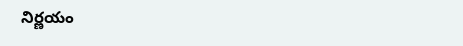నిర్ణయం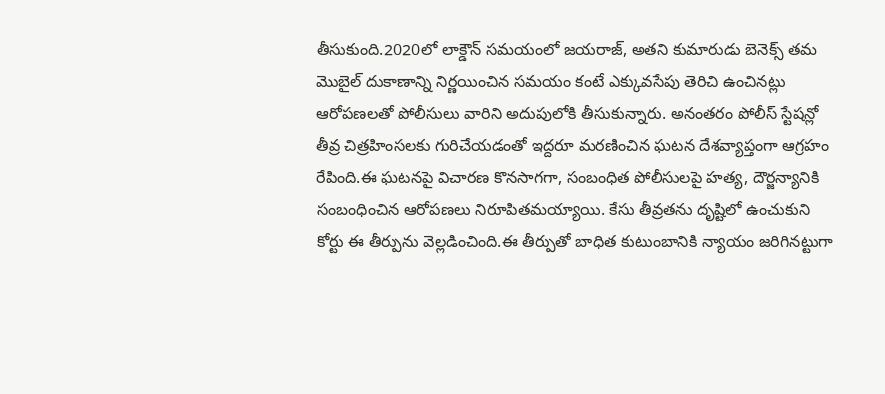తీసుకుంది.2020లో లాక్డౌన్ సమయంలో జయరాజ్, అతని కుమారుడు బెనెక్స్ తమ మొబైల్ దుకాణాన్ని నిర్ణయించిన సమయం కంటే ఎక్కువసేపు తెరిచి ఉంచినట్లు ఆరోపణలతో పోలీసులు వారిని అదుపులోకి తీసుకున్నారు. అనంతరం పోలీస్ స్టేషన్లో తీవ్ర చిత్రహింసలకు గురిచేయడంతో ఇద్దరూ మరణించిన ఘటన దేశవ్యాప్తంగా ఆగ్రహం రేపింది.ఈ ఘటనపై విచారణ కొనసాగగా, సంబంధిత పోలీసులపై హత్య, దౌర్జన్యానికి సంబంధించిన ఆరోపణలు నిరూపితమయ్యాయి. కేసు తీవ్రతను దృష్టిలో ఉంచుకుని కోర్టు ఈ తీర్పును వెల్లడించింది.ఈ తీర్పుతో బాధిత కుటుంబానికి న్యాయం జరిగినట్టుగా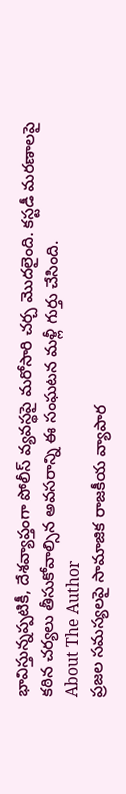భావిస్తున్నప్పటికీ, దేశవ్యాప్తంగా పోలీస్ వ్యవస్థపై మరోసారి చర్చ మొదలైంది. కస్టడీ మరణాలపై కఠిన చర్యలు తీసుకోవాల్సిన అవసరాన్ని ఈ సంఘటన మళ్లీ గుర్తు చేసింది.
About The Author
ప్రజల సమస్యలపై సామాజిక రాజకీయ వ్యాపార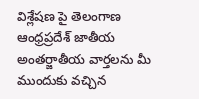విశ్లేషణ పై తెలంగాణ ఆంధ్రప్రదేశ్ జాతీయ అంతర్జాతీయ వార్తలను మీ ముందుకు వచ్చిన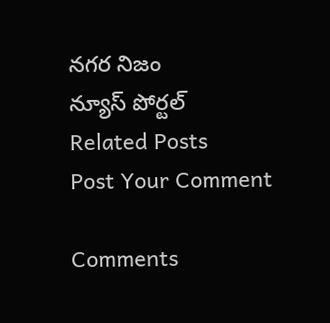నగర నిజం
న్యూస్ పోర్టల్
Related Posts
Post Your Comment

Comments